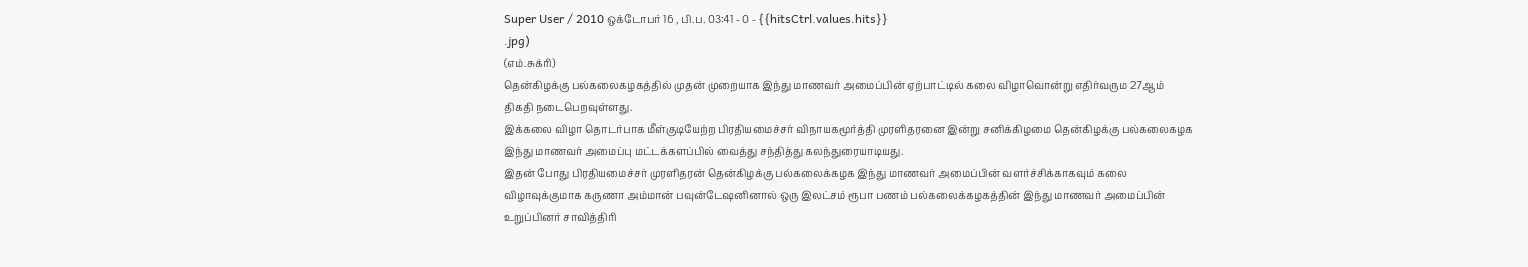Super User / 2010 ஒக்டோபர் 16 , பி.ப. 03:41 - 0 - {{hitsCtrl.values.hits}}
.jpg)
(எம்.சுக்ரி)
தென்கிழக்கு பல்கலைகழகத்தில் முதன் முறையாக இந்து மாணவர் அமைப்பின் ஏற்பாட்டில் கலை விழாவொன்று எதிர்வரும 27ஆம் திகதி நடைபெறவுள்ளது.
இக்கலை விழா தொடர்பாக மீள்குடியேற்ற பிரதியமைச்சர் விநாயகமூர்த்தி முரளிதரனை இன்று சனிக்கிழமை தென்கிழக்கு பல்கலைகழக இந்து மாணவர் அமைப்பு மட்டக்களப்பில் வைத்து சந்தித்து கலந்துரையாடியது.
இதன் போது பிரதியமைச்சர் முரளிதரன் தென்கிழக்கு பல்கலைக்கழக இந்து மாணவர் அமைப்பின் வளர்ச்சிக்காகவும் கலை விழாவுக்குமாக கருணா அம்மான் பவுன்டேஷனினால் ஒரு இலட்சம் ரூபா பணம் பல்கலைக்கழகத்தின் இந்து மாணவர் அமைப்பின் உறுப்பினர் சாவித்திரி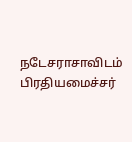நடேசராசாவிடம் பிரதியமைச்சர்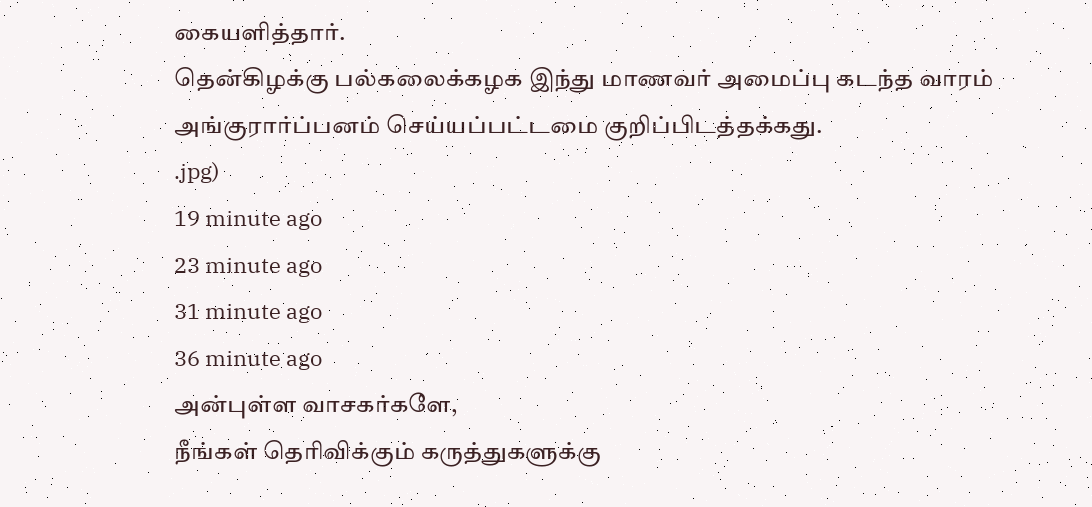கையளித்தார்.
தென்கிழக்கு பல்கலைக்கழக இந்து மாணவர் அமைப்பு கடந்த வாரம் அங்குரார்ப்பனம் செய்யப்பட்டமை குறிப்பிடத்தக்கது.
.jpg)
19 minute ago
23 minute ago
31 minute ago
36 minute ago
அன்புள்ள வாசகர்களே,
நீங்கள் தெரிவிக்கும் கருத்துகளுக்கு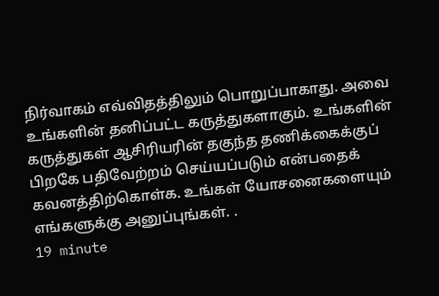நிர்வாகம் எவ்விதத்திலும் பொறுப்பாகாது. அவை உங்களின் தனிப்பட்ட கருத்துகளாகும். உங்களின் கருத்துகள் ஆசிரியரின் தகுந்த தணிக்கைக்குப் பிறகே பதிவேற்றம் செய்யப்படும் என்பதைக் கவனத்திற்கொள்க. உங்கள் யோசனைகளையும் எங்களுக்கு அனுப்புங்கள். .
19 minute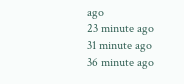ago
23 minute ago
31 minute ago
36 minute ago